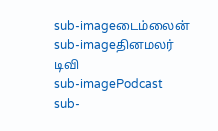sub-imageடைம்லைன்
sub-imageதினமலர் டிவி
sub-imagePodcast
sub-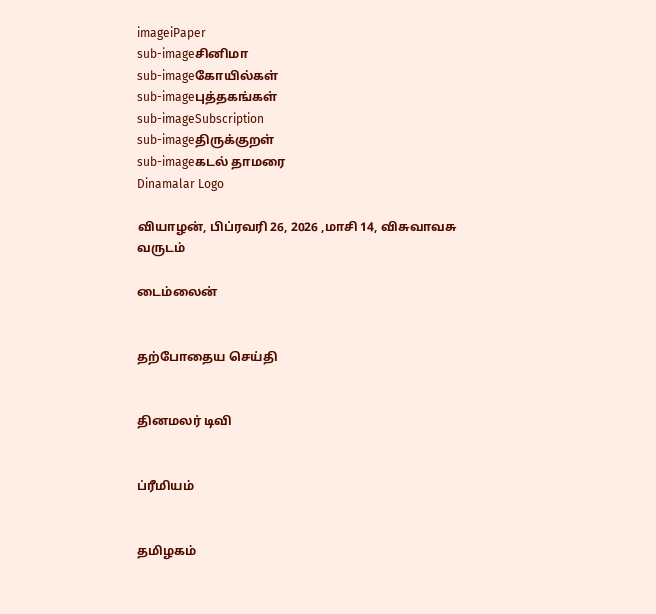imageiPaper
sub-imageசினிமா
sub-imageகோயில்கள்
sub-imageபுத்தகங்கள்
sub-imageSubscription
sub-imageதிருக்குறள்
sub-imageகடல் தாமரை
Dinamalar Logo

வியாழன், பிப்ரவரி 26, 2026 ,மாசி 14, விசுவாவசு வருடம்

டைம்லைன்


தற்போதைய செய்தி


தினமலர் டிவி


ப்ரீமியம்


தமிழகம்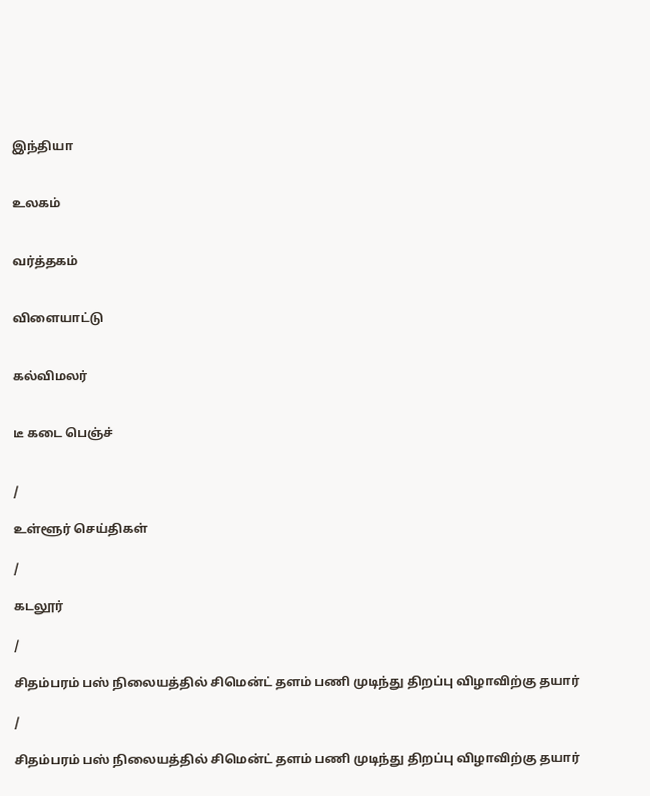இந்தியா


உலகம்


வர்த்தகம்


விளையாட்டு


கல்விமலர்


டீ கடை பெஞ்ச்


/

உள்ளூர் செய்திகள்

/

கடலூர்

/

சிதம்பரம் பஸ் நிலையத்தில் சிமென்ட் தளம் பணி முடிந்து திறப்பு விழாவிற்கு தயார்

/

சிதம்பரம் பஸ் நிலையத்தில் சிமென்ட் தளம் பணி முடிந்து திறப்பு விழாவிற்கு தயார்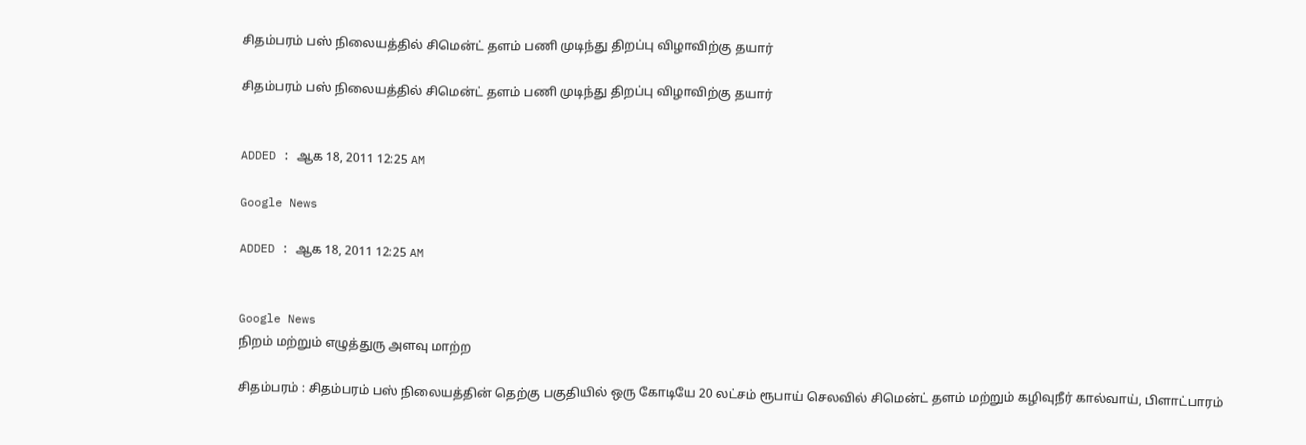சிதம்பரம் பஸ் நிலையத்தில் சிமென்ட் தளம் பணி முடிந்து திறப்பு விழாவிற்கு தயார்

சிதம்பரம் பஸ் நிலையத்தில் சிமென்ட் தளம் பணி முடிந்து திறப்பு விழாவிற்கு தயார்


ADDED : ஆக 18, 2011 12:25 AM

Google News

ADDED : ஆக 18, 2011 12:25 AM


Google News
நிறம் மற்றும் எழுத்துரு அளவு மாற்ற

சிதம்பரம் : சிதம்பரம் பஸ் நிலையத்தின் தெற்கு பகுதியில் ஒரு கோடியே 20 லட்சம் ரூபாய் செலவில் சிமென்ட் தளம் மற்றும் கழிவுநீர் கால்வாய், பிளாட்பாரம்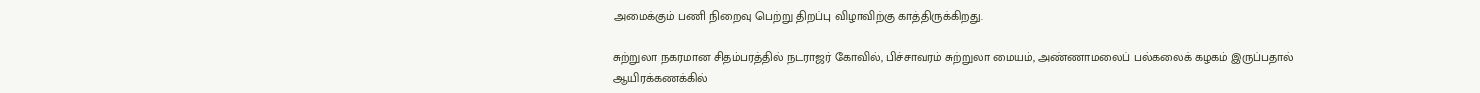அமைக்கும் பணி நிறைவு பெற்று திறப்பு விழாவிற்கு காத்திருக்கிறது.

சுற்றுலா நகரமான சிதம்பரத்தில் நடராஜர் கோவில், பிச்சாவரம் சுற்றுலா மையம், அண்ணாமலைப் பல்கலைக் கழகம் இருப்பதால் ஆயிரக்கணக்கில்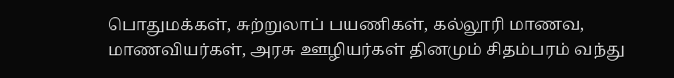பொதுமக்கள், சுற்றுலாப் பயணிகள், கல்லூரி மாணவ, மாணவியர்கள், அரசு ஊழியர்கள் தினமும் சிதம்பரம் வந்து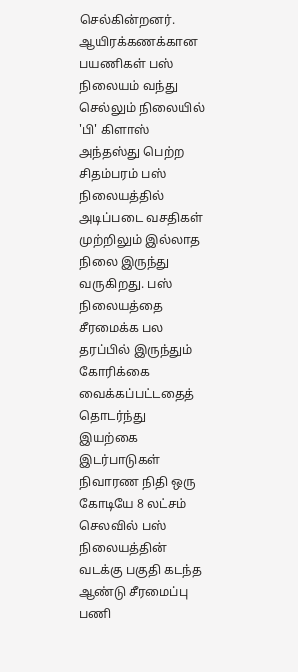செல்கின்றனர். ஆயிரக்கணக்கான பயணிகள் பஸ் நிலையம் வந்து செல்லும் நிலையில் 'பி' கிளாஸ் அந்தஸ்து பெற்ற சிதம்பரம் பஸ் நிலையத்தில் அடிப்படை வசதிகள் முற்றிலும் இல்லாத நிலை இருந்து வருகிறது. பஸ் நிலையத்தை சீரமைக்க பல தரப்பில் இருந்தும் கோரிக்கை வைக்கப்பட்டதைத் தொடர்ந்து இயற்கை இடர்பாடுகள் நிவாரண நிதி ஒரு கோடியே 8 லட்சம் செலவில் பஸ் நிலையத்தின் வடக்கு பகுதி கடந்த ஆண்டு சீரமைப்பு பணி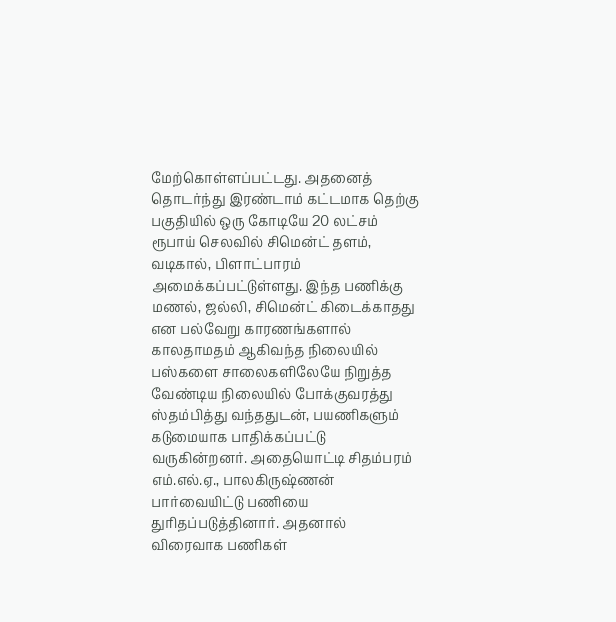மேற்கொள்ளப்பட்டது. அதனைத் தொடர்ந்து இரண்டாம் கட்டமாக தெற்கு பகுதியில் ஒரு கோடியே 20 லட்சம் ரூபாய் செலவில் சிமென்ட் தளம், வடிகால், பிளாட்பாரம் அமைக்கப்பட்டுள்ளது. இந்த பணிக்கு மணல், ஜல்லி, சிமென்ட் கிடைக்காதது என பல்வேறு காரணங்களால் காலதாமதம் ஆகிவந்த நிலையில் பஸ்களை சாலைகளிலேயே நிறுத்த வேண்டிய நிலையில் போக்குவரத்து ஸ்தம்பித்து வந்ததுடன், பயணிகளும் கடுமையாக பாதிக்கப்பட்டு வருகின்றனர். அதையொட்டி சிதம்பரம் எம்.எல்.ஏ., பாலகிருஷ்ணன் பார்வையிட்டு பணியை துரிதப்படுத்தினார். அதனால் விரைவாக பணிகள்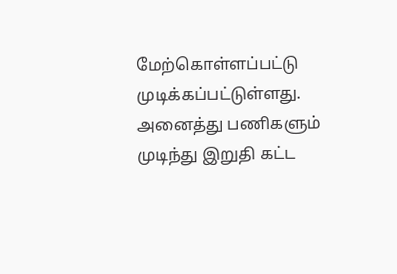மேற்கொள்ளப்பட்டு முடிக்கப்பட்டுள்ளது. அனைத்து பணிகளும் முடிந்து இறுதி கட்ட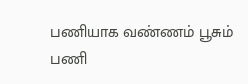பணியாக வண்ணம் பூசும் பணி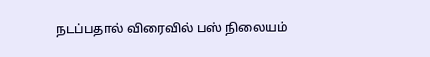நடப்பதால் விரைவில் பஸ் நிலையம்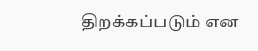திறக்கப்படும் என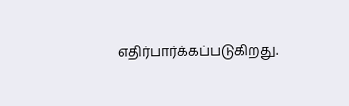எதிர்பார்க்கப்படுகிறது.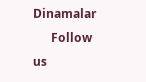Dinamalar
      Follow us